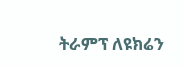ትራምፕ ለዩክሬን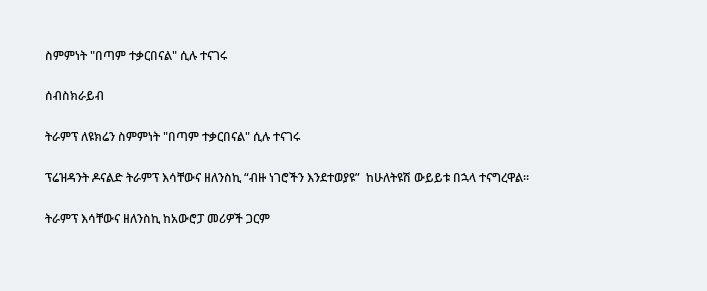ስምምነት "በጣም ተቃርበናል" ሲሉ ተናገሩ

ሰብስክራይብ

ትራምፕ ለዩክሬን ስምምነት "በጣም ተቃርበናል" ሲሉ ተናገሩ

ፕሬዝዳንት ዶናልድ ትራምፕ እሳቸውና ዘለንስኪ “ብዙ ነገሮችን እንደተወያዩ”  ከሁለትዩሽ ውይይቱ በኋላ ተናግረዋል።

ትራምፕ እሳቸውና ዘለንስኪ ከአውሮፓ መሪዎች ጋርም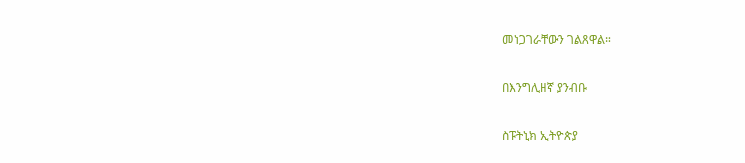መነጋገራቸውን ገልጸዋል።

በእንግሊዘኛ ያንብቡ

ስፑትኒክ ኢትዮጵያ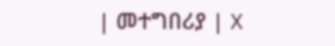| መተግበሪያ | X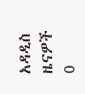አዳዲስ ዜናዎች
0